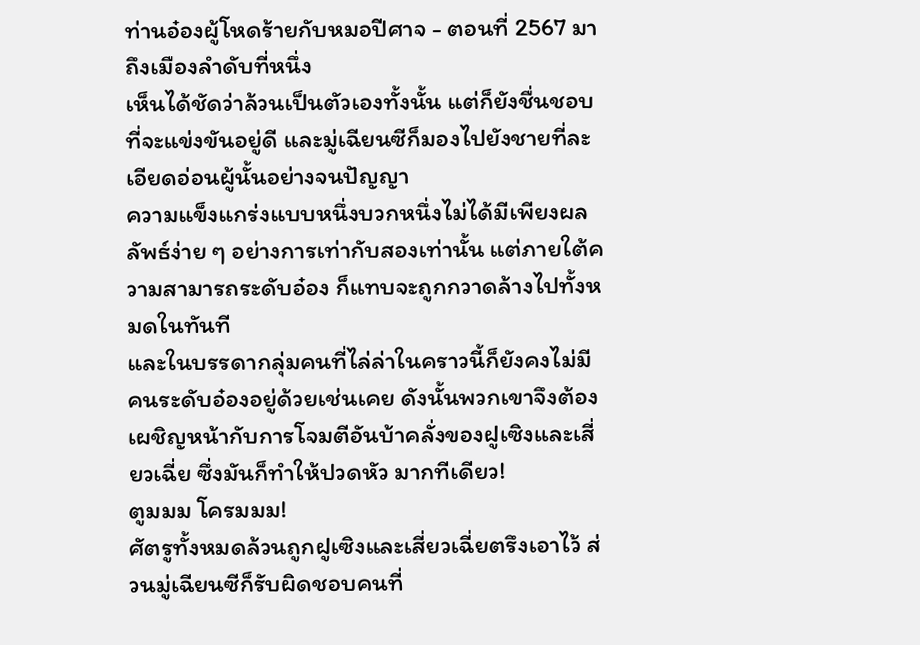ท่านอ๋องผู้โหดร้ายกับหมอปีศาจ - ตอนที่ 2567 มาถึงเมืองลำดับที่หนึ่ง
เห็นได้ชัดว่าล้วนเป็นตัวเองทั้งนั้น แต่ก็ยังชื่นชอบที่จะแข่งขันอยู่ดี และมู่เฉียนซีก็มองไปยังชายที่ละเอียดอ่อนผู้นั้นอย่างจนปัญญา
ความแข็งแกร่งแบบหนึ่งบวกหนึ่งไม่ได้มีเพียงผลลัพธ์ง่าย ๆ อย่างการเท่ากับสองเท่านั้น แต่ภายใต้ความสามารถระดับอ๋อง ก็แทบจะถูกกวาดล้างไปทั้งหมดในทันที
และในบรรดากลุ่มคนที่ไล่ล่าในคราวนี้ก็ยังคงไม่มีคนระดับอ๋องอยู่ด้วยเช่นเคย ดังนั้นพวกเขาจึงต้องเผชิญหน้ากับการโจมตีอันบ้าคลั่งของฝูเซิงและเสี่ยวเฉี่ย ซึ่งมันก็ทำให้ปวดหัว มากทีเดียว!
ตูมมม โครมมม!
ศัตรูทั้งหมดล้วนถูกฝูเซิงและเสี่ยวเฉี่ยตรึงเอาไว้ ส่วนมู่เฉียนซีก็รับผิดชอบคนที่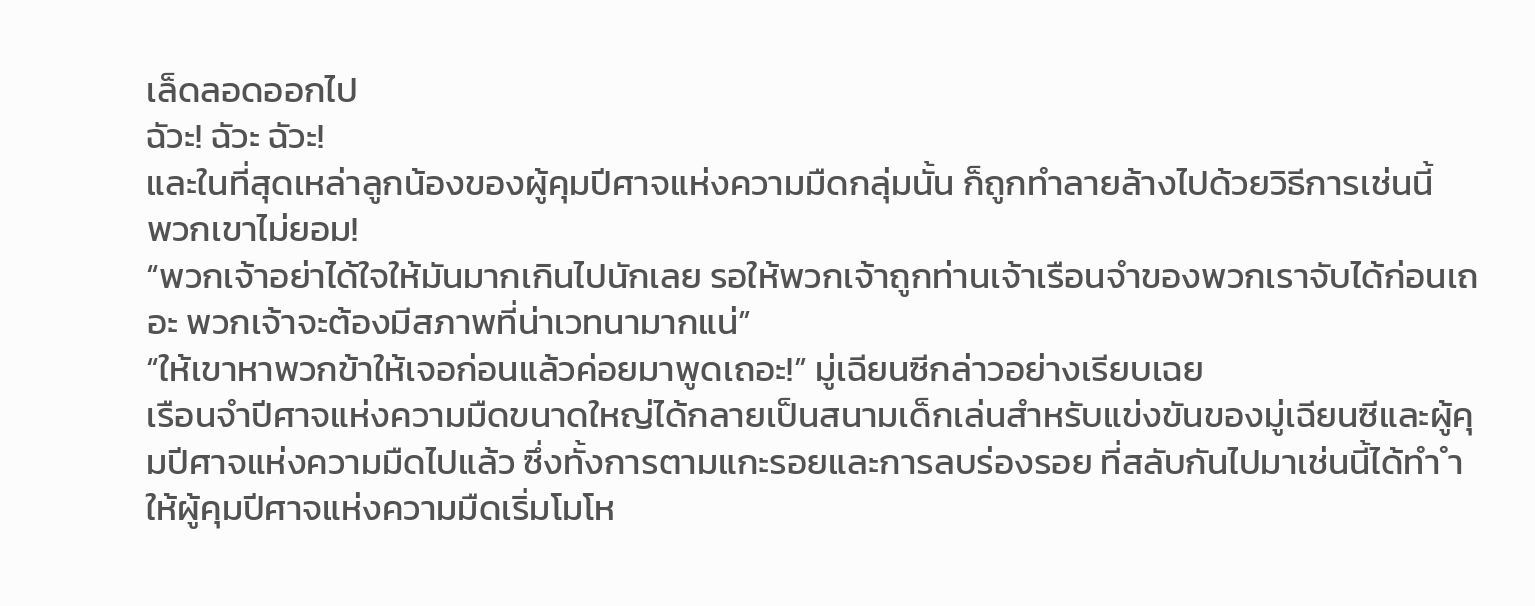เล็ดลอดออกไป
ฉัวะ! ฉัวะ ฉัวะ!
และในที่สุดเหล่าลูกน้องของผู้คุมปีศาจแห่งความมืดกลุ่มนั้น ก็ถูกทำลายล้างไปด้วยวิธีการเช่นนี้
พวกเขาไม่ยอม!
“พวกเจ้าอย่าได้ใจให้มันมากเกินไปนักเลย รอให้พวกเจ้าถูกท่านเจ้าเรือนจำของพวกเราจับได้ก่อนเถอะ พวกเจ้าจะต้องมีสภาพที่น่าเวทนามากแน่”
“ให้เขาหาพวกข้าให้เจอก่อนแล้วค่อยมาพูดเถอะ!” มู่เฉียนซีกล่าวอย่างเรียบเฉย
เรือนจำปีศาจแห่งความมืดขนาดใหญ่ได้กลายเป็นสนามเด็กเล่นสำหรับแข่งขันของมู่เฉียนซีและผู้คุมปีศาจแห่งความมืดไปแล้ว ซึ่งทั้งการตามแกะรอยและการลบร่องรอย ที่สลับกันไปมาเช่นนี้ได้ทำ ำให้ผู้คุมปีศาจแห่งความมืดเริ่มโมโห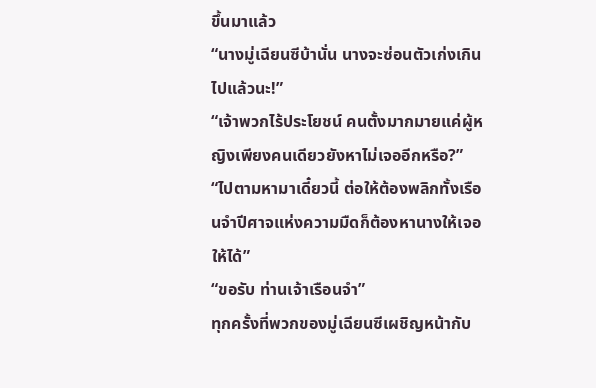ขึ้นมาแล้ว
“นางมู่เฉียนซีบ้านั่น นางจะซ่อนตัวเก่งเกินไปแล้วนะ!”
“เจ้าพวกไร้ประโยชน์ คนตั้งมากมายแค่ผู้หญิงเพียงคนเดียวยังหาไม่เจออีกหรือ?”
“ไปตามหามาเดี๋ยวนี้ ต่อให้ต้องพลิกทั้งเรือนจำปีศาจแห่งความมืดก็ต้องหานางให้เจอให้ได้”
“ขอรับ ท่านเจ้าเรือนจำ”
ทุกครั้งที่พวกของมู่เฉียนซีเผชิญหน้ากับ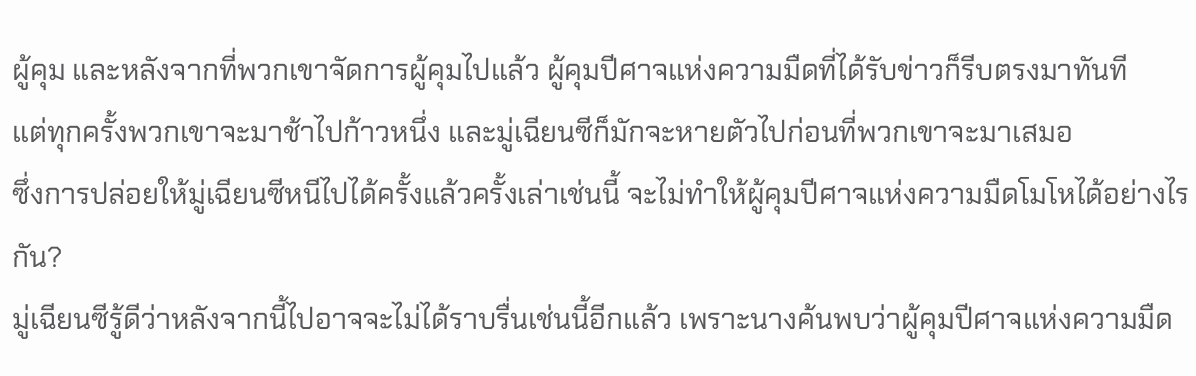ผู้คุม และหลังจากที่พวกเขาจัดการผู้คุมไปแล้ว ผู้คุมปีศาจแห่งความมืดที่ได้รับข่าวก็รีบตรงมาทันที
แต่ทุกครั้งพวกเขาจะมาช้าไปก้าวหนึ่ง และมู่เฉียนซีก็มักจะหายตัวไปก่อนที่พวกเขาจะมาเสมอ
ซึ่งการปล่อยให้มู่เฉียนซีหนีไปได้ครั้งแล้วครั้งเล่าเช่นนี้ จะไม่ทำให้ผู้คุมปีศาจแห่งความมืดโมโหได้อย่างไรกัน?
มู่เฉียนซีรู้ดีว่าหลังจากนี้ไปอาจจะไม่ได้ราบรื่นเช่นนี้อีกแล้ว เพราะนางค้นพบว่าผู้คุมปีศาจแห่งความมืด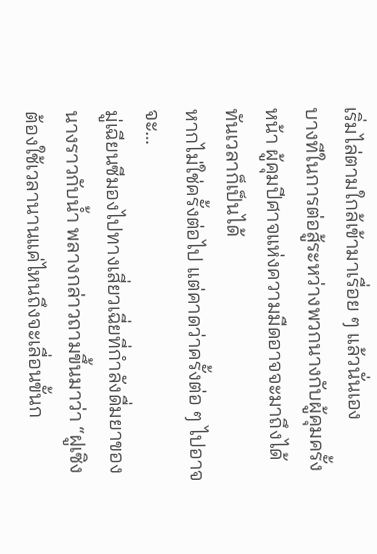เริ่มไล่ตามใกล้เข้ามาเรื่อย ๆ แล้วนั่นเอง
บางทีในการต่อสู้ระหว่างพวกนางกับผู้คุมครั้งหน้า ผู้คุมปีศาจแห่งความมืดอาจจะมาถึงได้ทันเวลาก็เป็นได้
หากไม่ใช่ครั้งต่อไป แต่คาดว่าครั้งต่อ ๆ ไปอาจจะ…
มู่เฉียนซีมองไปทางเสี่ยวเฉี่ยที่กำลังดื่มยาของนางราวกับน้ำ พลางกล่าวถามขึ้นมาว่า “ฝูเซิง ต้องใช้เวลานานแค่ไหนถึงจะเลื่อนขั้นก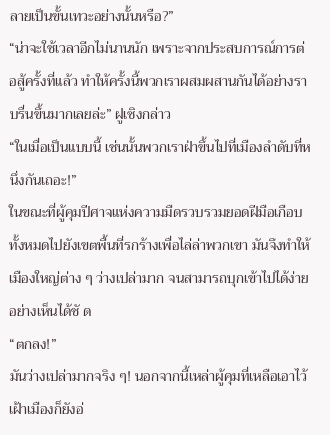ลายเป็นขั้นเทวะอย่างนั้นหรือ?”
“น่าจะใช้เวลาอีกไม่นานนัก เพราะจากประสบการณ์การต่อสู้ครั้งที่แล้ว ทำให้ครั้งนี้พวกเราผสมผสานกันได้อย่างราบรื่นขึ้นมากเลยล่ะ” ฝูเซิงกล่าว
“ในเมื่อเป็นแบบนี้ เช่นนั้นพวกเราฝ่าขึ้นไปที่เมืองลำดับที่หนึ่งกันเถอะ!”
ในขณะที่ผู้คุมปีศาจแห่งความมืดรวบรวมยอดฝีมือเกือบทั้งหมดไปยังเขตพื้นที่รกร้างเพื่อไล่ล่าพวกเขา มันจึงทำให้เมืองใหญ่ต่าง ๆ ว่างเปล่ามาก จนสามารถบุกเข้าไปได้ง่ายอย่างเห็นได้ชั ด
“ตกลง!”
มันว่างเปล่ามากจริง ๆ! นอกจากนี้เหล่าผู้คุมที่เหลือเอาไว้เฝ้าเมืองก็ยังอ่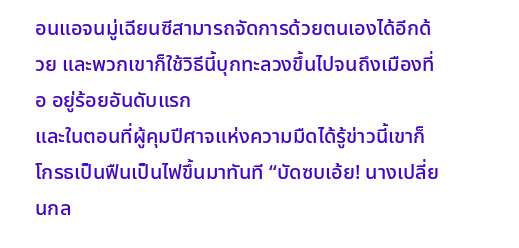อนแอจนมู่เฉียนซีสามารถจัดการด้วยตนเองได้อีกด้วย และพวกเขาก็ใช้วิธีนี้บุกทะลวงขึ้นไปจนถึงเมืองที่อ อยู่ร้อยอันดับแรก
และในตอนที่ผู้คุมปีศาจแห่งความมืดได้รู้ข่าวนี้เขาก็โกรธเป็นฟืนเป็นไฟขึ้นมาทันที “บัดซบเอ้ย! นางเปลี่ยนกล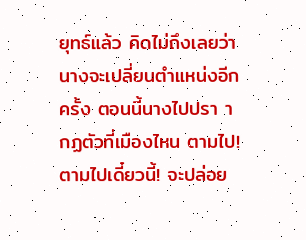ยุทธ์แล้ว คิดไม่ถึงเลยว่านางจะเปลี่ยนตำแหน่งอีกครั้ง ตอนนี้นางไปปรา ากฏตัวที่เมืองไหน ตามไป! ตามไปเดี๋ยวนี้! จะปล่อย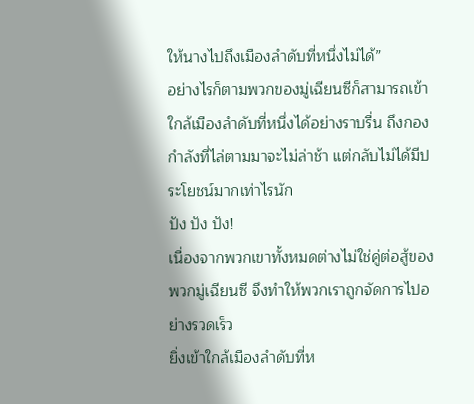ให้นางไปถึงเมืองลำดับที่หนึ่งไม่ได้”
อย่างไรก็ตามพวกของมู่เฉียนซีก็สามารถเข้าใกล้เมืองลำดับที่หนึ่งได้อย่างราบรื่น ถึงกองกำลังที่ไล่ตามมาจะไม่ล่าช้า แต่กลับไม่ได้มีประโยชน์มากเท่าไรนัก
ปัง ปัง ปัง!
เนื่องจากพวกเขาทั้งหมดต่างไม่ใช่คู่ต่อสู้ของพวกมู่เฉียนซี จึงทำให้พวกเราถูกจัดการไปอย่างรวดเร็ว
ยิ่งเข้าใกล้เมืองลำดับที่ห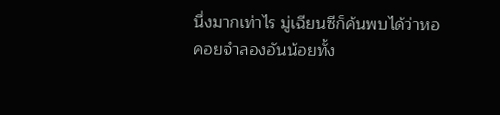นึ่งมากเท่าไร มู่เฉียนซีก็ค้นพบได้ว่าหอคอยจำลองอันน้อยทั้ง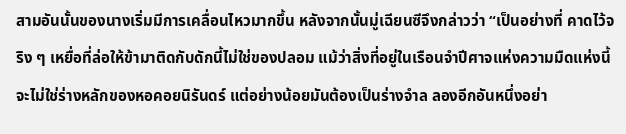สามอันนั้นของนางเริ่มมีการเคลื่อนไหวมากขึ้น หลังจากนั้นมู่เฉียนซีจึงกล่าวว่า “เป็นอย่างที่ คาดไว้จริง ๆ เหยื่อที่ล่อให้ข้ามาติดกับดักนี้ไม่ใช่ของปลอม แม้ว่าสิ่งที่อยู่ในเรือนจำปีศาจแห่งความมืดแห่งนี้จะไม่ใช่ร่างหลักของหอคอยนิรันดร์ แต่อย่างน้อยมันต้องเป็นร่างจำล ลองอีกอันหนึ่งอย่า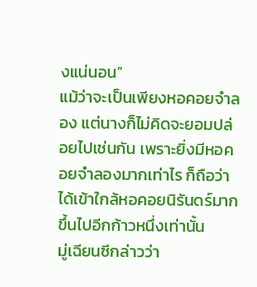งแน่นอน”
แม้ว่าจะเป็นเพียงหอคอยจำลอง แต่นางก็ไม่คิดจะยอมปล่อยไปเช่นกัน เพราะยิ่งมีหอคอยจำลองมากเท่าไร ก็ถือว่าได้เข้าใกล้หอคอยนิรันดร์มากขึ้นไปอีกก้าวหนึ่งเท่านั้น
มู่เฉียนซีกล่าวว่า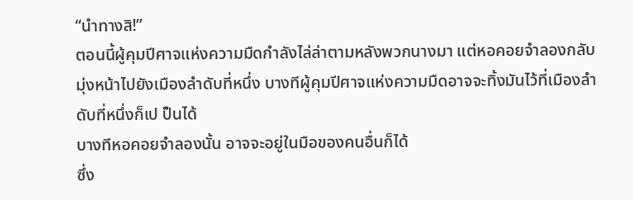“นำทางสิ!”
ตอนนี้ผู้คุมปีศาจแห่งความมืดกำลังไล่ล่าตามหลังพวกนางมา แต่หอคอยจำลองกลับมุ่งหน้าไปยังเมืองลำดับที่หนึ่ง บางทีผู้คุมปีศาจแห่งความมืดอาจจะทิ้งมันไว้ที่เมืองลำดับที่หนึ่งก็เป ป็นได้
บางทีหอคอยจำลองนั้น อาจจะอยู่ในมือของคนอื่นก็ได้
ซึ่ง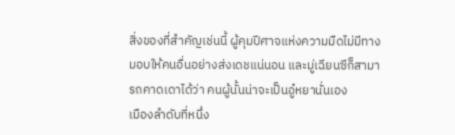สิ่งของที่สำคัญเช่นนี้ ผู้คุมปีศาจแห่งความมืดไม่มีทางมอบให้คนอื่นอย่างส่งเดชแน่นอน และมู่เฉียนซีก็สามารถคาดเดาได้ว่า คนผู้นั้นน่าจะเป็นอู๋หยานั่นเอง
เมืองลำดับที่หนึ่ง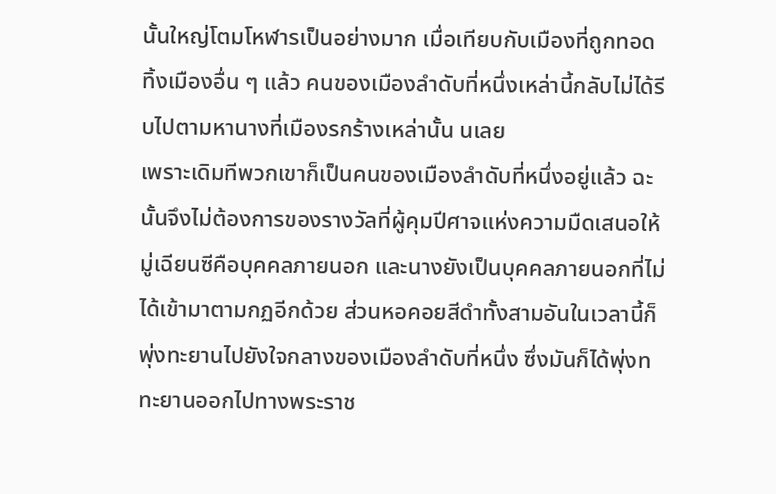นั้นใหญ่โตมโหฬารเป็นอย่างมาก เมื่อเทียบกับเมืองที่ถูกทอดทิ้งเมืองอื่น ๆ แล้ว คนของเมืองลำดับที่หนึ่งเหล่านี้กลับไม่ได้รีบไปตามหานางที่เมืองรกร้างเหล่านั้น นเลย
เพราะเดิมทีพวกเขาก็เป็นคนของเมืองลำดับที่หนึ่งอยู่แล้ว ฉะนั้นจึงไม่ต้องการของรางวัลที่ผู้คุมปีศาจแห่งความมืดเสนอให้
มู่เฉียนซีคือบุคคลภายนอก และนางยังเป็นบุคคลภายนอกที่ไม่ได้เข้ามาตามกฏอีกด้วย ส่วนหอคอยสีดำทั้งสามอันในเวลานี้ก็พุ่งทะยานไปยังใจกลางของเมืองลำดับที่หนึ่ง ซึ่งมันก็ได้พุ่งท ทะยานออกไปทางพระราช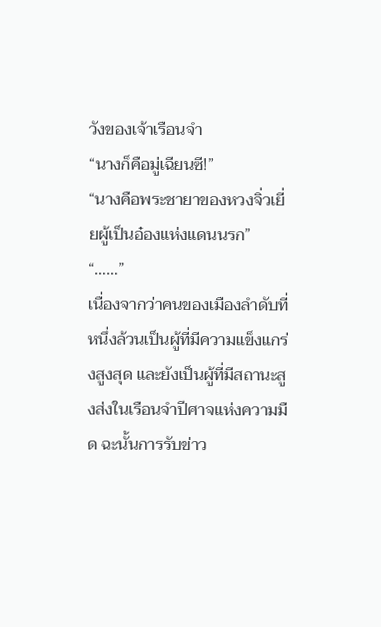วังของเจ้าเรือนจำ
“นางก็คือมู่เฉียนซี!”
“นางคือพระชายาของหวงจิ่วเยี่ยผู้เป็นอ๋องแห่งแดนนรก”
“……”
เนื่องจากว่าคนของเมืองลำดับที่หนึ่งล้วนเป็นผู้ที่มีความแข็งแกร่งสูงสุด และยังเป็นผู้ที่มีสถานะสูงส่งในเรือนจำปีศาจแห่งความมืด ฉะนั้นการรับข่าว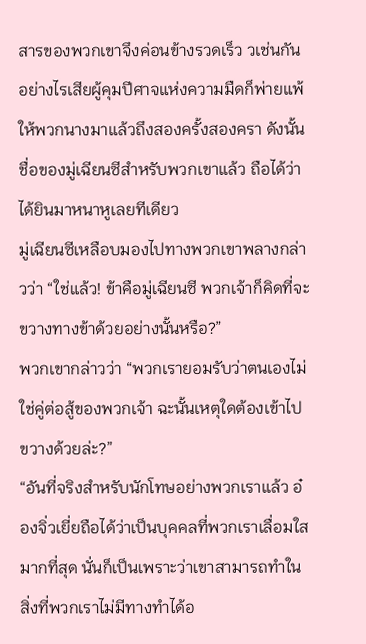สารของพวกเขาจึงค่อนข้างรวดเร็ว วเช่นกัน
อย่างไรเสียผู้คุมปีศาจแห่งความมืดก็พ่ายแพ้ให้พวกนางมาแล้วถึงสองครั้งสองครา ดังนั้นชื่อของมู่เฉียนซีสำหรับพวกเขาแล้ว ถือได้ว่าได้ยินมาหนาหูเลยทีเดียว
มู่เฉียนซีเหลือบมองไปทางพวกเขาพลางกล่าวว่า “ใช่แล้ว! ข้าคือมู่เฉียนซี พวกเจ้าก็คิดที่จะขวางทางข้าด้วยอย่างนั้นหรือ?”
พวกเขากล่าวว่า “พวกเรายอมรับว่าตนเองไม่ใช่คู่ต่อสู้ของพวกเจ้า ฉะนั้นเหตุใดต้องเข้าไปขวางด้วยล่ะ?”
“อันที่จริงสำหรับนักโทษอย่างพวกเราแล้ว อ๋องจิ่วเยี่ยถือได้ว่าเป็นบุคคลที่พวกเราเลื่อมใสมากที่สุด นั่นก็เป็นเพราะว่าเขาสามารถทำในสิ่งที่พวกเราไม่มีทางทำได้อ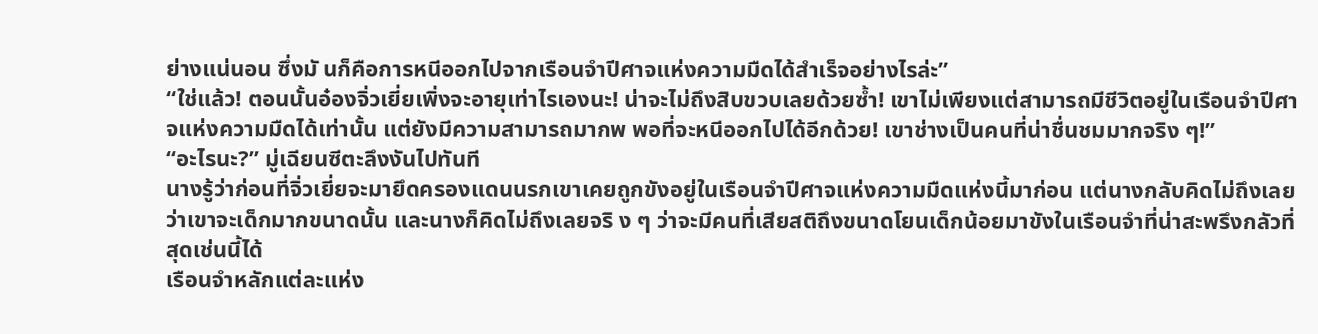ย่างแน่นอน ซึ่งมั นก็คือการหนีออกไปจากเรือนจำปีศาจแห่งความมืดได้สำเร็จอย่างไรล่ะ”
“ใช่แล้ว! ตอนนั้นอ๋องจิ่วเยี่ยเพิ่งจะอายุเท่าไรเองนะ! น่าจะไม่ถึงสิบขวบเลยด้วยซ้ำ! เขาไม่เพียงแต่สามารถมีชีวิตอยู่ในเรือนจำปีศาจแห่งความมืดได้เท่านั้น แต่ยังมีความสามารถมากพ พอที่จะหนีออกไปได้อีกด้วย! เขาช่างเป็นคนที่น่าชื่นชมมากจริง ๆ!”
“อะไรนะ?” มู่เฉียนซีตะลึงงันไปทันที
นางรู้ว่าก่อนที่จิ่วเยี่ยจะมายึดครองแดนนรกเขาเคยถูกขังอยู่ในเรือนจำปีศาจแห่งความมืดแห่งนี้มาก่อน แต่นางกลับคิดไม่ถึงเลยว่าเขาจะเด็กมากขนาดนั้น และนางก็คิดไม่ถึงเลยจริ ง ๆ ว่าจะมีคนที่เสียสติถึงขนาดโยนเด็กน้อยมาขังในเรือนจำที่น่าสะพรึงกลัวที่สุดเช่นนี้ได้
เรือนจำหลักแต่ละแห่ง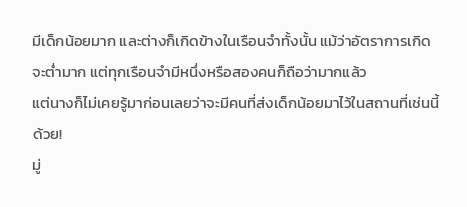มีเด็กน้อยมาก และต่างก็เกิดข้างในเรือนจำทั้งนั้น แม้ว่าอัตราการเกิดจะต่ำมาก แต่ทุกเรือนจำมีหนึ่งหรือสองคนก็ถือว่ามากแล้ว
แต่นางก็ไม่เคยรู้มาก่อนเลยว่าจะมีคนที่ส่งเด็กน้อยมาไว้ในสถานที่เช่นนี้ด้วย!
มู่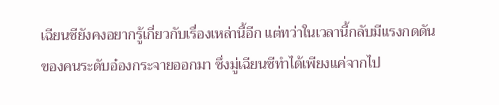เฉียนซียังคงอยากรู้เกี่ยวกับเรื่องเหล่านี้อีก แต่ทว่าในเวลานี้กลับมีแรงกดดันของคนระดับอ๋องกระจายออกมา ซึ่งมู่เฉียนซีทำได้เพียงแค่จากไป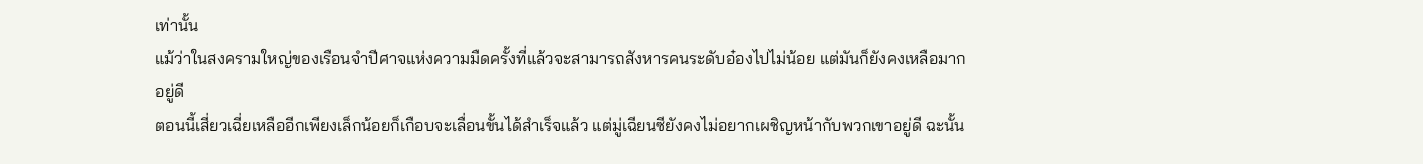เท่านั้น
แม้ว่าในสงครามใหญ่ของเรือนจำปีศาจแห่งความมืดครั้งที่แล้วจะสามารถสังหารคนระดับอ๋องไปไม่น้อย แต่มันก็ยังคงเหลือมากอยู่ดี
ตอนนี้เสี่ยวเฉี่ยเหลืออีกเพียงเล็กน้อยก็เกือบจะเลื่อนขั้นได้สำเร็จแล้ว แต่มู่เฉียนซียังคงไม่อยากเผชิญหน้ากับพวกเขาอยู่ดี ฉะนั้น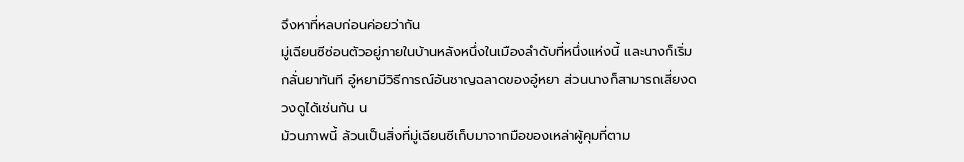จึงหาที่หลบก่อนค่อยว่ากัน
มู่เฉียนซีซ่อนตัวอยู่ภายในบ้านหลังหนึ่งในเมืองลำดับที่หนึ่งแห่งนี้ และนางก็เริ่มกลั่นยาทันที อู๋หยามีวิธีการณ์อันชาญฉลาดของอู๋หยา ส่วนนางก็สามารถเสี่ยงดวงดูได้เช่นกัน น
ม้วนภาพนี้ ล้วนเป็นสิ่งที่มู่เฉียนซีเก็บมาจากมือของเหล่าผู้คุมที่ตาม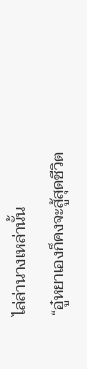ไล่ล่านางเหล่านั้น
“อู๋หยาเองก็คงจะสู้สุดชีวิต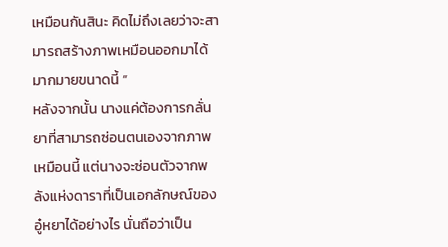เหมือนกันสินะ คิดไม่ถึงเลยว่าจะสามารถสร้างภาพเหมือนออกมาได้มากมายขนาดนี้ ”
หลังจากนั้น นางแค่ต้องการกลั่นยาที่สามารถซ่อนตนเองจากภาพเหมือนนี้ แต่นางจะซ่อนตัวจากพลังแห่งดาราที่เป็นเอกลักษณ์ของอู๋หยาได้อย่างไร นั่นถือว่าเป็น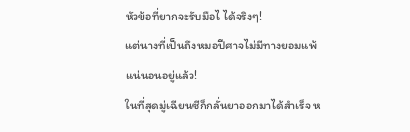หัวข้อที่ยากจะรับมือไ ได้จริงๆ!
แต่นางที่เป็นถึงหมอปีศาจไม่มีทางยอมแพ้แน่นอนอยู่แล้ว!
ในที่สุดมู่เฉียนซีก็กลั่นยาออกมาได้สำเร็จ ห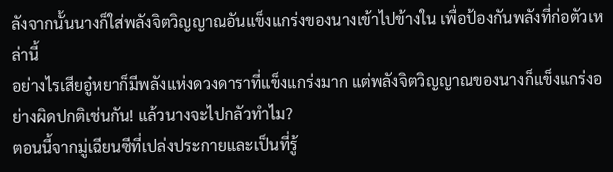ลังจากนั้นนางก็ใส่พลังจิตวิญญาณอันแข็งแกร่งของนางเข้าไปข้างใน เพื่อป้องกันพลังที่ก่อตัวเหล่านี้
อย่างไรเสียอู๋หยาก็มีพลังแห่งดวงดาราที่แข็งแกร่งมาก แต่พลังจิตวิญญาณของนางก็แข็งแกร่งอย่างผิดปกติเช่นกัน! แล้วนางจะไปกลัวทำไม?
ตอนนี้จากมู่เฉียนซีที่เปล่งประกายและเป็นที่รู้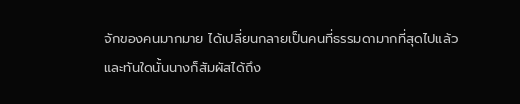จักของคนมากมาย ได้เปลี่ยนกลายเป็นคนที่ธรรมดามากที่สุดไปแล้ว
และทันใดนั้นนางก็สัมผัสได้ถึง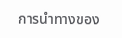การนำทางของ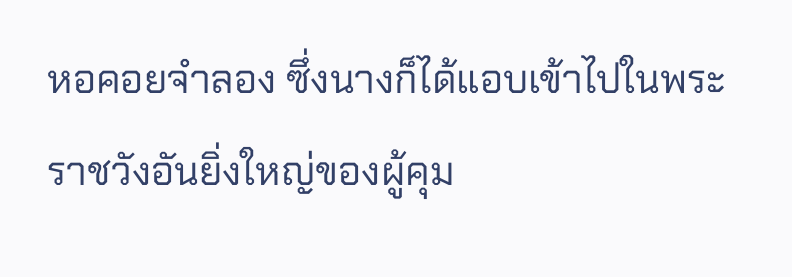หอคอยจำลอง ซึ่งนางก็ได้แอบเข้าไปในพระราชวังอันยิ่งใหญ่ของผู้คุม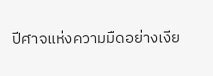ปีศาจแห่งความมืดอย่างเงีย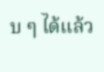บ ๆ ได้แล้ว